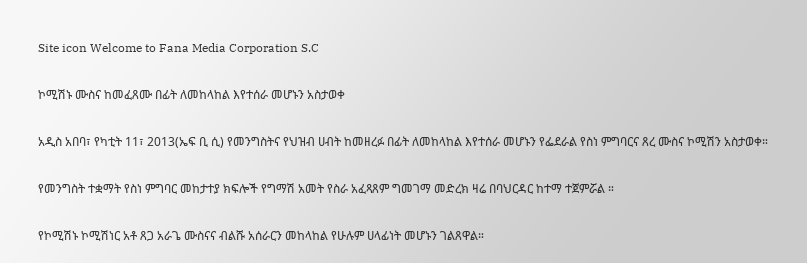Site icon Welcome to Fana Media Corporation S.C

ኮሚሽኑ ሙስና ከመፈጸሙ በፊት ለመከላከል እየተሰራ መሆኑን አስታወቀ

አዲስ አበባ፣ የካቲት 11፣ 2013(ኤፍ ቢ ሲ) የመንግስትና የህዝብ ሀብት ከመዘረፉ በፊት ለመከላከል እየተሰራ መሆኑን የፌደራል የስነ ምግባርና ጸረ ሙስና ኮሚሽን አስታወቀ።

የመንግስት ተቋማት የስነ ምግባር መከታተያ ክፍሎች የግማሽ አመት የስራ አፈጻጸም ግመገማ መድረክ ዛሬ በባህርዳር ከተማ ተጀምሯል ።

የኮሚሽኑ ኮሚሽነር አቶ ጸጋ አራጌ ሙስናና ብልሹ አሰራርን መከላከል የሁሉም ሀላፊነት መሆኑን ገልጸዋል።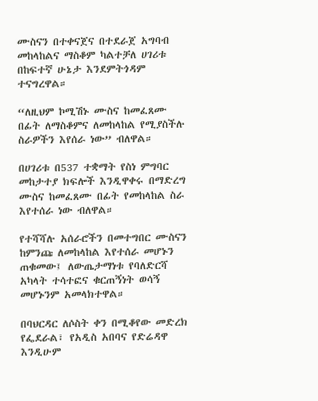ሙስናን በተቀናጀና በተደራጀ አግባብ መከላከልና ማስቆም ካልተቻለ ሀገሪቱ በከፍተኛ ሁኔታ እንደምትጎዳም ተናግረዋል።

“ለዚህም ኮሚሽኑ ሙስና ከመፈጸሙ በፊት ለማስቆምና ለመከላከል የሚያስችሉ ስራዎችን እየሰራ ነው” ብለዋል።

በሀገሪቱ በ537 ተቋማት የስነ ምግባር መከታተያ ክፍሎች እንዲዋቀሩ በማድረግ ሙስና ከመፈጸሙ በፊት የመከላከል ስራ እየተሰራ ነው ብለዋል።

የተሻሻሉ አሰራሮችን በመተግበር ሙስናን ከምንጩ ለመከላከል እየተሰራ መሆኑን ጠቁመው፤ ለውጤታማነቱ የባለድርሻ አካላት ተሳተፎና ቁርጠኝነት ወሳኝ መሆኑንም አመላክተዋል።

በባህርዳር ለሶስት ቀን በሚቆየው መድረክ የፌደራል፣ የአዲስ አበባና የድሬዳዋ እንዲሁም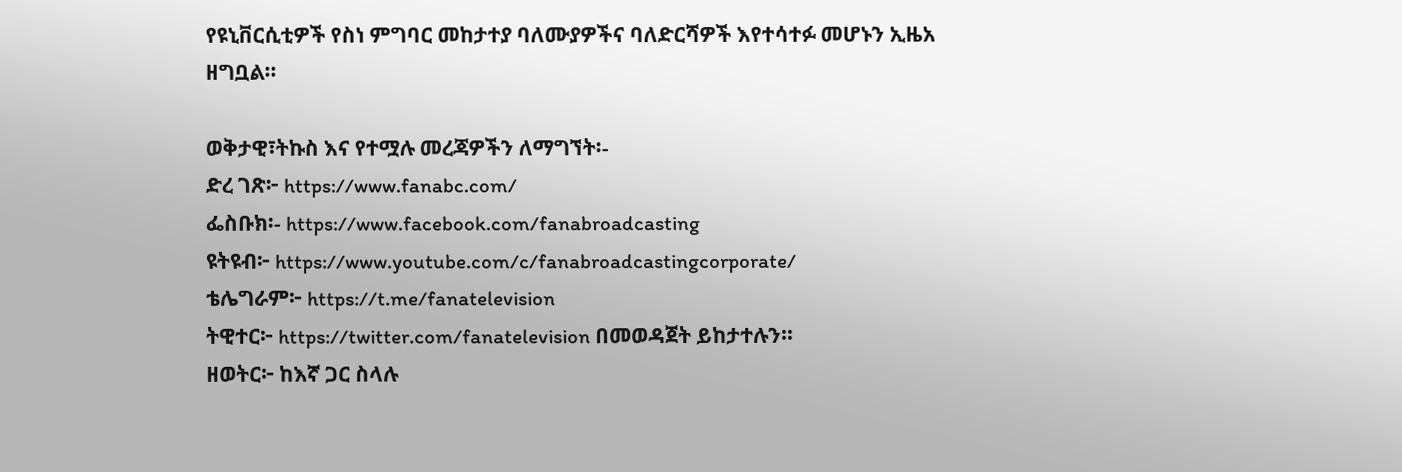የዩኒቨርሲቲዎች የስነ ምግባር መከታተያ ባለሙያዎችና ባለድርሻዎች እየተሳተፉ መሆኑን ኢዜአ ዘግቧል።

ወቅታዊ፣ትኩስ እና የተሟሉ መረጃዎችን ለማግኘት፡-
ድረ ገጽ፦ https://www.fanabc.com/
ፌስቡክ፡- https://www.facebook.com/fanabroadcasting
ዩትዩብ፦ https://www.youtube.com/c/fanabroadcastingcorporate/
ቴሌግራም፦ https://t.me/fanatelevision
ትዊተር፦ https://twitter.com/fanatelevision በመወዳጀት ይከታተሉን፡፡
ዘወትር፦ ከእኛ ጋር ስላሉ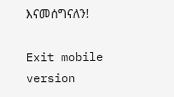እናመሰግናለን!

Exit mobile version